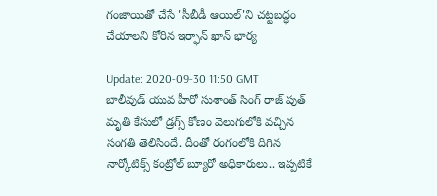గంజాయితో చేసే 'సీబీడీ ఆయిల్'ని చట్టబద్ధం చేయాలని కోరిన ఇర్ఫాన్ ఖాన్ భార్య

Update: 2020-09-30 11:50 GMT
బాలీవుడ్ యువ హీరో సుశాంత్ సింగ్ రాజ్ పుత్ మృతి కేసులో డ్రగ్స్ కోణం వెలుగులోకి వచ్చిన సంగతి తెలిసిందే. దీంతో రంగంలోకి దిగిన నార్కోటిక్స్ కంట్రోల్ బ్యూరో అధికారులు.. ఇప్పటికే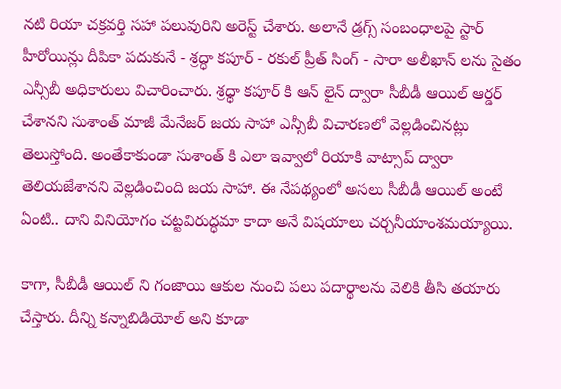నటి రియా చక్రవర్తి సహా పలువురిని అరెస్ట్ చేశారు. అలానే డ్రగ్స్ సంబంధాలపై స్టార్ హీరోయిన్లు దీపికా పదుకునే - శ్రద్ధా కపూర్ - రకుల్‌ ప్రీత్ సింగ్ - సారా అలీఖాన్ లను సైతం ఎన్సీబీ అధికారులు విచారించారు. శ్రధ్ధా కపూర్ కి ఆన్ లైన్ ద్వారా సీబీడీ ఆయిల్ ఆర్డర్ చేశానని సుశాంత్ మాజీ మేనేజర్ జయ సాహా ఎన్సీబీ విచారణలో వెల్లడించినట్లు తెలుస్తోంది. అంతేకాకుండా సుశాంత్ కి ఎలా ఇవ్వాలో రియాకి వాట్సాప్ ద్వారా తెలియజేశానని వెల్లడించింది జయ సాహా. ఈ నేపథ్యంలో అసలు సీబీడీ ఆయిల్‌ అంటే ఏంటి.. దాని వినియోగం చ‌ట్టవిరుద్ధమా కాదా అనే విషయాలు చర్చనీయాంశమయ్యాయి.

కాగా, సీబీడీ ఆయిల్‌ ని గంజాయి ఆకుల నుంచి ప‌లు ప‌దార్థాల‌ను వెలికి తీసి త‌యారు చేస్తారు. దీన్ని కన్నాబిడియోల్ అని కూడా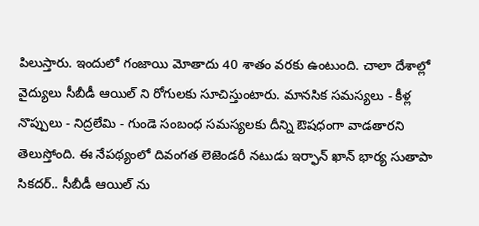పిలుస్తారు. ఇందులో గంజాయి మోతాదు 40 శాతం వరకు ఉంటుంది. చాలా దేశాల్లో వైద్యులు సీబీడీ ఆయిల్‌ ని రోగులకు సూచిస్తుంటారు. మాన‌సిక స‌మ‌స్యలు - కీళ్ల నొప్పులు - నిద్రలేమి - గుండె సంబంధ స‌మ‌స్య‌ల‌కు దీన్ని ఔష‌ధంగా వాడతారని తెలుస్తోంది. ఈ నేపథ్యంలో దివంగత లెజెండరీ నటుడు ఇర్ఫాన్ ఖాన్ భార్య సుతాపా సికదర్.. సీబీడీ ఆయిల్‌ ను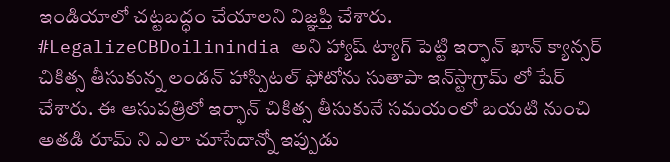ఇండియాలో చట్టబద్ధం చేయాలని విజ్ఞప్తి చేశారు. #LegalizeCBDoilinindia అని హ్యాష్ ట్యాగ్ పెట్టి ఇర్ఫాన్ ఖాన్ క్యాన్సర్ చికిత్స తీసుకున్న లండన్ హాస్పిటల్ ఫోటోను సుతాపా ఇన్‌స్టాగ్రామ్‌ లో షేర్ చేశారు. ఈ ఆసుపత్రిలో ఇర్ఫాన్ చికిత్స తీసుకునే సమయంలో బయటి నుంచి అతడి రూమ్‌ ని ఎలా చూసేదాన్నో ఇప్పుడు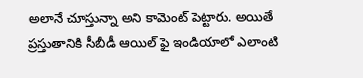అలానే చూస్తున్నా అని కామెంట్‌ పెట్టారు. అయితే ప్రస్తుతానికి సీబీడీ ఆయిల్‌ ఫై ఇండియాలో ఎలాంటి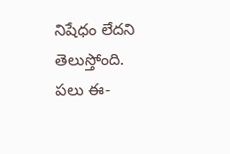నిషేధం లేదని తెలుస్తోంది. పలు ఈ-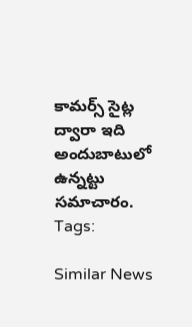కామర్స్ సైట్ల ద్వారా ఇది అందుబాటులో ఉన్నట్టు సమాచారం.
Tags:

Similar News